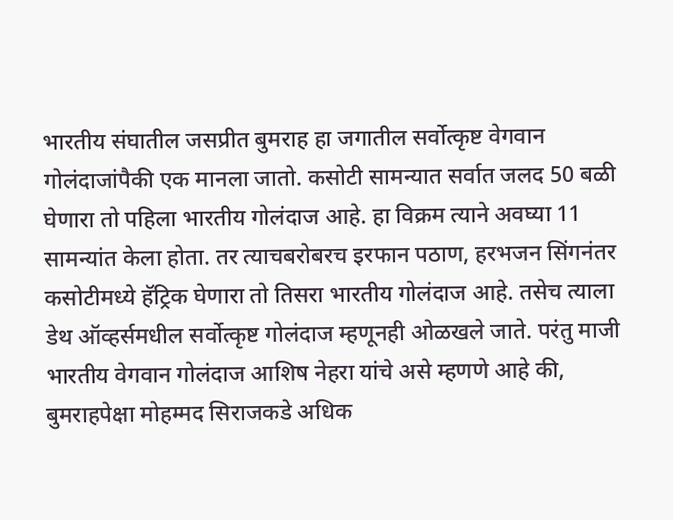भारतीय संघातील जसप्रीत बुमराह हा जगातील सर्वोत्कृष्ट वेगवान गोलंदाजांपैकी एक मानला जातो. कसोटी सामन्यात सर्वात जलद 50 बळी घेणारा तो पहिला भारतीय गोलंदाज आहे. हा विक्रम त्याने अवघ्या 11 सामन्यांत केला होता. तर त्याचबरोबरच इरफान पठाण, हरभजन सिंगनंतर कसोटीमध्ये हॅट्रिक घेणारा तो तिसरा भारतीय गोलंदाज आहे. तसेच त्याला डेथ ऑव्हर्समधील सर्वोत्कृष्ट गोलंदाज म्हणूनही ओळखले जाते. परंतु माजी भारतीय वेगवान गोलंदाज आशिष नेहरा यांचे असे म्हणणे आहे की, बुमराहपेक्षा मोहम्मद सिराजकडे अधिक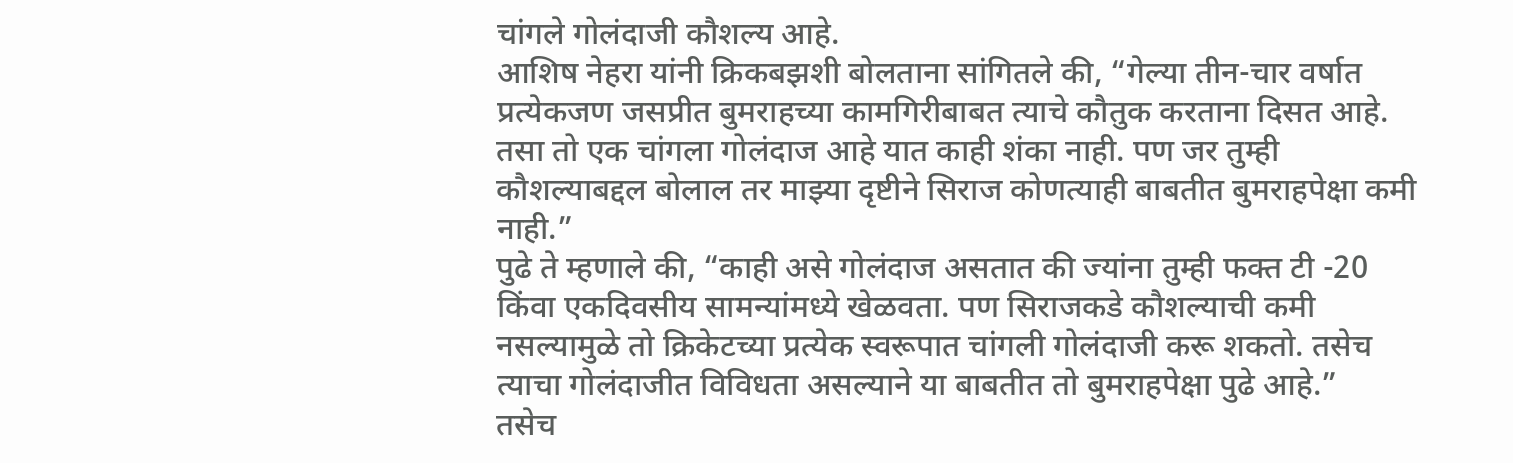चांगले गोलंदाजी कौशल्य आहे.
आशिष नेहरा यांनी क्रिकबझशी बोलताना सांगितले की, “गेल्या तीन-चार वर्षात प्रत्येकजण जसप्रीत बुमराहच्या कामगिरीबाबत त्याचे कौतुक करताना दिसत आहे. तसा तो एक चांगला गोलंदाज आहे यात काही शंका नाही. पण जर तुम्ही कौशल्याबद्दल बोलाल तर माझ्या दृष्टीने सिराज कोणत्याही बाबतीत बुमराहपेक्षा कमी नाही.”
पुढे ते म्हणाले की, “काही असे गोलंदाज असतात की ज्यांना तुम्ही फक्त टी -20 किंवा एकदिवसीय सामन्यांमध्ये खेळवता. पण सिराजकडे कौशल्याची कमी नसल्यामुळे तो क्रिकेटच्या प्रत्येक स्वरूपात चांगली गोलंदाजी करू शकतो. तसेच त्याचा गोलंदाजीत विविधता असल्याने या बाबतीत तो बुमराहपेक्षा पुढे आहे.”
तसेच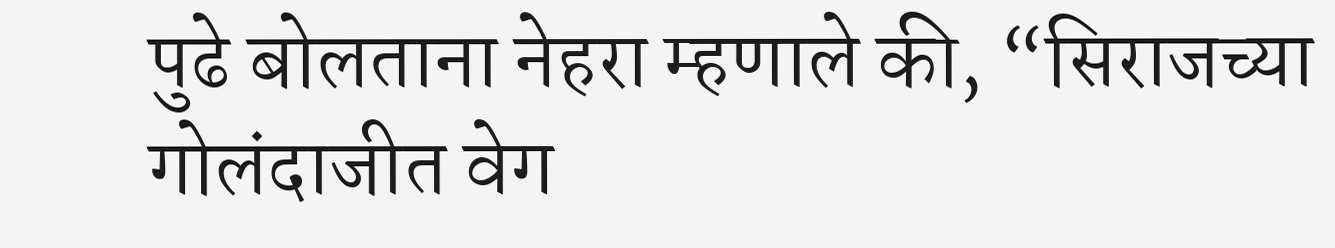पुढे बोलताना नेहरा म्हणाले की, “सिराजच्या गोलंदाजीत वेग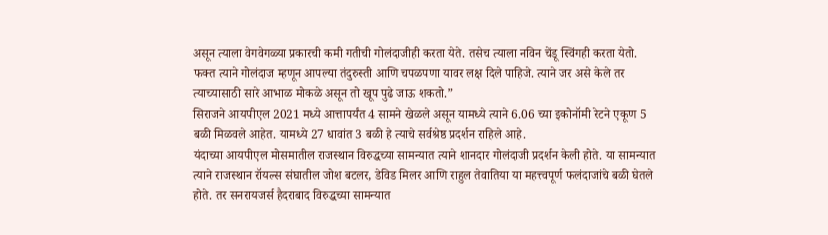असून त्याला वेगवेगळ्या प्रकारची कमी गतीची गोलंदाजीही करता येते. तसेच त्याला नविन चेंडू स्विंगही करता येतो. फक्त त्याने गोलंदाज म्हणून आपल्या तंदुरुस्ती आणि चपळपणा यावर लक्ष दिले पाहिजे. त्याने जर असे केले तर त्याच्यासाठी सारे आभाळ मोकळे असून तो खूप पुढे जाऊ शकतो.”
सिराजने आयपीएल 2021 मध्ये आत्तापर्यंत 4 सामने खेळले असून यामध्ये त्याने 6.06 च्या इकोनॉमी रेटने एकूण 5 बळी मिळवले आहेत. यामध्ये 27 धावांत 3 बळी हे त्याचे सर्वश्रेष्ठ प्रदर्शन राहिले आहे.
यंदाच्या आयपीएल मोसमातील राजस्थान विरुद्धच्या सामन्यात त्याने शानदार गोलंदाजी प्रदर्शन केली होते. या सामन्यात त्याने राजस्थान रॉयल्स संघातील जोश बटलर, डेविड मिलर आणि राहुल तेवातिया या महत्त्वपूर्ण फलंदाजांचे बळी घेतले होते. तर सनरायजर्स हैदराबाद विरुद्धच्या सामन्यात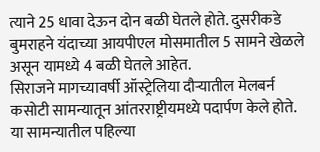त्याने 25 धावा देऊन दोन बळी घेतले होते. दुसरीकडे बुमराहने यंदाच्या आयपीएल मोसमातील 5 सामने खेळले असून यामध्ये 4 बळी घेतले आहेत.
सिराजने मागच्यावर्षी ऑस्ट्रेलिया दौऱ्यातील मेलबर्न कसोटी सामन्यातून आंतरराष्ट्रीयमध्ये पदार्पण केले होते. या सामन्यातील पहिल्या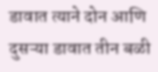डावात त्याने दोन आणि दुसऱ्या डावात तीन बळी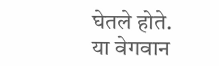घेतले होते. या वेगवान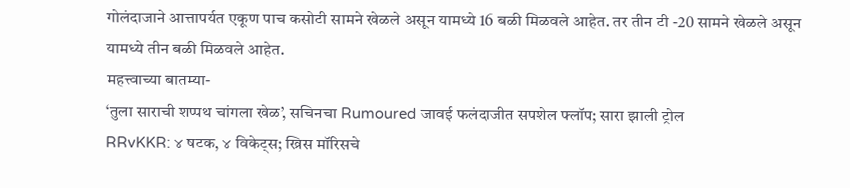गोलंदाजाने आत्तापर्यत एकूण पाच कसोटी सामने खेळले असून यामध्ये 16 बळी मिळवले आहेत. तर तीन टी -20 सामने खेळले असून यामध्ये तीन बळी मिळवले आहेत.
महत्त्वाच्या बातम्या-
‘तुला साराची शप्पथ चांगला खेळ’, सचिनचा Rumoured जावई फलंदाजीत सपशेल फ्लॉप; सारा झाली ट्रोल
RRvKKR: ४ षटक, ४ विकेट्स; ख्रिस मॉरिसचे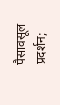पैसावसूल प्रदर्शन;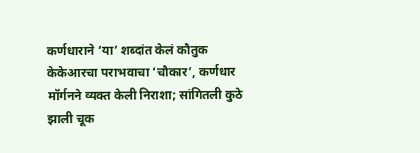कर्णधाराने ‘या’ शब्दांत केलं कौतुक
केकेआरचा पराभवाचा ‘चौकार’, कर्णधार मॉर्गनने व्यक्त केली निराशा; सांगितली कुठे झाली चूक